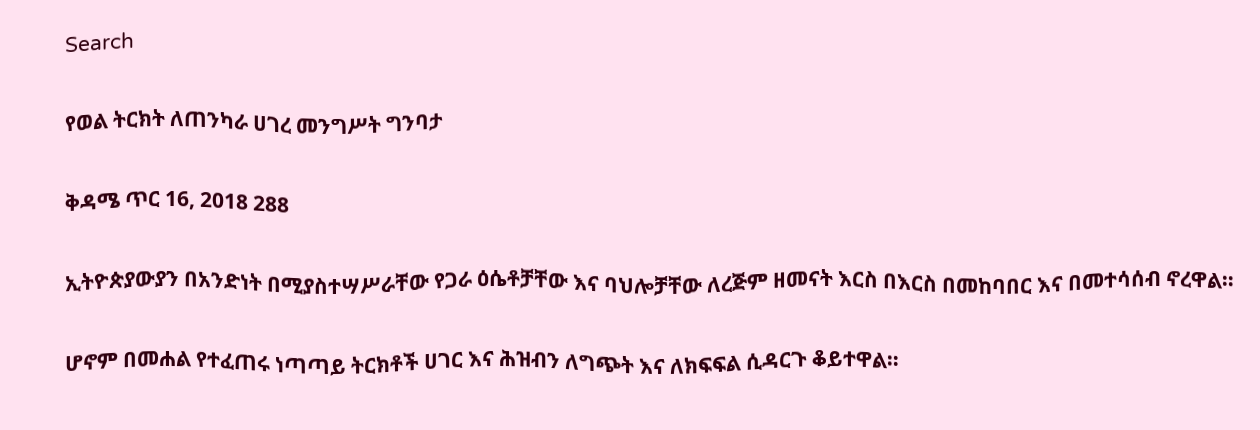Search

የወል ትርክት ለጠንካራ ሀገረ መንግሥት ግንባታ

ቅዳሜ ጥር 16, 2018 288

ኢትዮጵያውያን በአንድነት በሚያስተሣሥራቸው የጋራ ዕሴቶቻቸው እና ባህሎቻቸው ለረጅም ዘመናት እርስ በእርስ በመከባበር እና በመተሳሰብ ኖረዋል።

ሆኖም በመሐል የተፈጠሩ ነጣጣይ ትርክቶች ሀገር እና ሕዝብን ለግጭት እና ለክፍፍል ሲዳርጉ ቆይተዋል።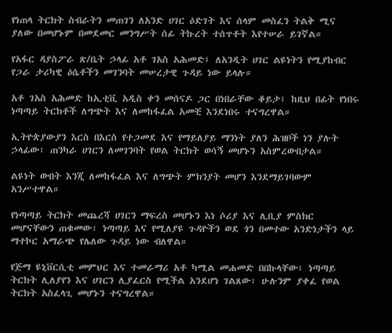የነጠላ ትርክት ስብራትን መጠገን ለአንድ ሀገር ዕድገት እና ሰላም መስፈን ትልቅ ሚና ያለው በመሆኑም በመደመር መንግሥት ሰፊ ትኩረት ተሰጥቶት እየተሠራ ይገኛል።

የአፋር ዳያስፖራ ጽ/ቤት ኃላፊ አቶ ገአስ አሕመድ፤ ለአንዲት ሀገር ልዩነትን የሚያከብር የጋራ ታሪካዊ ዕሴቶችን መገንባት መሠረታዊ ጉዳይ ነው ይላሉ።

አቶ ገአስ አሕመድ ከኢቲቪ አዲስ ቀን መሰናዶ ጋር በነበራቸው ቆይታ፤ ከዚህ በፊት የነበሩ ነጣጣይ ትርክቶች ለግጭት እና ለመከፋፈል አመቺ እንደነበሩ ተናግረዋል።

ኢትዮጵያውያን እርስ በእርስ የተጋመደ እና የማይለያይ ማንነት ያለን ሕዝቦች ነን ያሉት ኃላፊው፣ ጠንካራ ሀገርን ለመገንባት የወል ትርክት ወሳኝ መሆኑን አስምረውበታል።

ልዩነት ውበት እንጂ ለመከፋፈል እና ለግጭት ምክንያት መሆን እንደማይገባውም አንሥተዋል።

የነጣጣይ ትርክት መጨረሻ ሀገርን ማፍረስ መሆኑን እነ ሶሪያ እና ሊቢያ ምስክር መሆናቸውን ጠቁመው፣ ነጣጣይ እና የሚለያዩ ጉዳዮችን ወደ ጎን በመተው አንድነታችን ላይ ማተኮር አማራጭ የሌለው ጉዳይ ነው ብለዋል።

የጅማ ዩኒቨርሲቲ መምህር እና ተመራማሪ አቶ ካሚል መሐመድ በበኩላቸው፣ ነጣጣይ ትርክት ሊለያየን እና ሀገርን ሊያፈርስ የሚችል አንደሆነ ገልጸው፣ ሁሉንም ያቀፈ የወል ትርክት አስፈላጊ መሆኑን ተናግረዋል።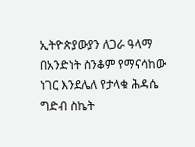ኢትዮጵያውያን ለጋራ ዓላማ በአንድነት ስንቆም የማናሳከው ነገር እንደሌለ የታላቁ ሕዳሴ ግድብ ስኬት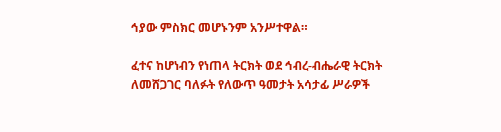ኅያው ምስክር መሆኑንም አንሥተዋል።

ፈተና ከሆነብን የነጠላ ትርክት ወደ ኅብረ-ብሔራዊ ትርክት ለመሸጋገር ባለፉት የለውጥ ዓመታት አሳታፊ ሥራዎች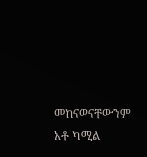መከናወናቸውንም አቶ ካሚል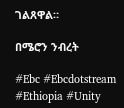ገልጸዋል።

በሜሮን ንብረት

#Ebc #Ebcdotstream #Ethiopia #Unity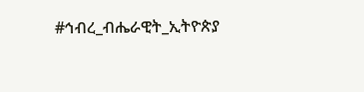#ኅብረ_ብሔራዊት_ኢትዮጵያ